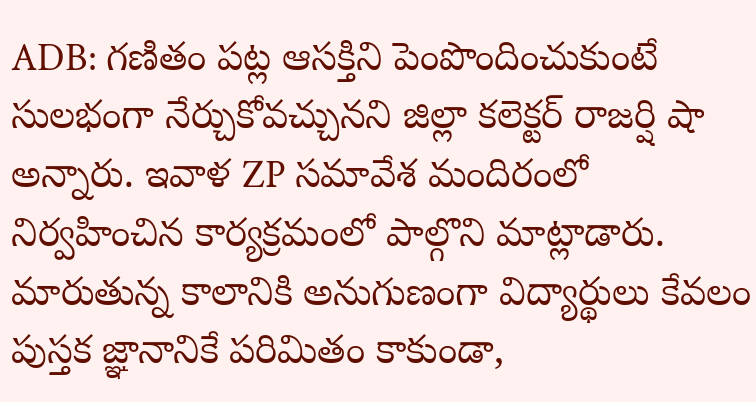ADB: గణితం పట్ల ఆసక్తిని పెంపొందించుకుంటే సులభంగా నేర్చుకోవచ్చునని జిల్లా కలెక్టర్ రాజర్షి షా అన్నారు. ఇవాళ ZP సమావేశ మందిరంలో నిర్వహించిన కార్యక్రమంలో పాల్గొని మాట్లాడారు. మారుతున్న కాలానికి అనుగుణంగా విద్యార్థులు కేవలం పుస్తక జ్ఞానానికే పరిమితం కాకుండా,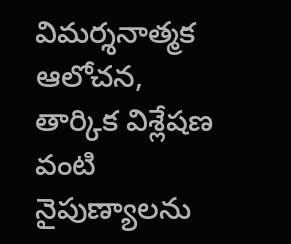విమర్శనాత్మక ఆలోచన, తార్కిక విశ్లేషణ వంటి నైపుణ్యాలను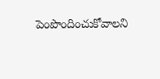పెంపొందించుకోవాలని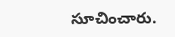సూచించారు.